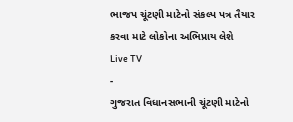ભાજપ ચૂંટણી માટેનો સંકલ્પ પત્ર તૈયાર કરવા માટે લોકોના અભિપ્રાય લેશે
Live TV
-
ગુજરાત વિધાનસભાની ચૂંટણી માટેનો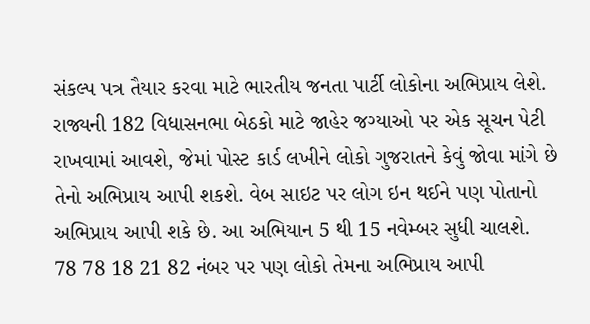સંકલ્પ પત્ર તૈયાર કરવા માટે ભારતીય જનતા પાર્ટી લોકોના અભિપ્રાય લેશે. રાજ્યની 182 વિધાસનભા બેઠકો માટે જાહેર જગ્યાઓ પર એક સૂચન પેટી રાખવામાં આવશે, જેમાં પોસ્ટ કાર્ડ લખીને લોકો ગુજરાતને કેવું જોવા માંગે છે તેનો અભિપ્રાય આપી શકશે. વેબ સાઇટ પર લોગ ઇન થઈને પણ પોતાનો અભિપ્રાય આપી શકે છે. આ અભિયાન 5 થી 15 નવેમ્બર સુધી ચાલશે.
78 78 18 21 82 નંબર પર પણ લોકો તેમના અભિપ્રાય આપી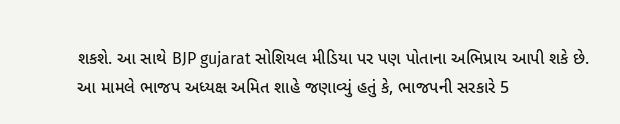શકશે. આ સાથે BJP gujarat સોશિયલ મીડિયા પર પણ પોતાના અભિપ્રાય આપી શકે છે.
આ મામલે ભાજપ અધ્યક્ષ અમિત શાહે જણાવ્યું હતું કે, ભાજપની સરકારે 5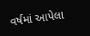વર્ષમાં આપેલા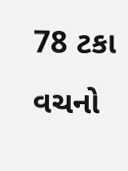78 ટકા વચનો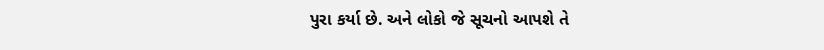પુરા કર્યા છે. અને લોકો જે સૂચનો આપશે તે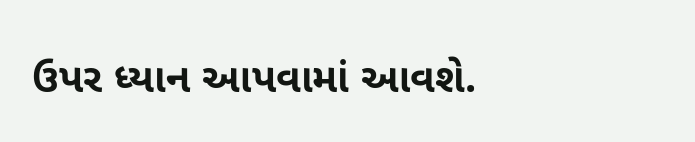ઉપર ધ્યાન આપવામાં આવશે.